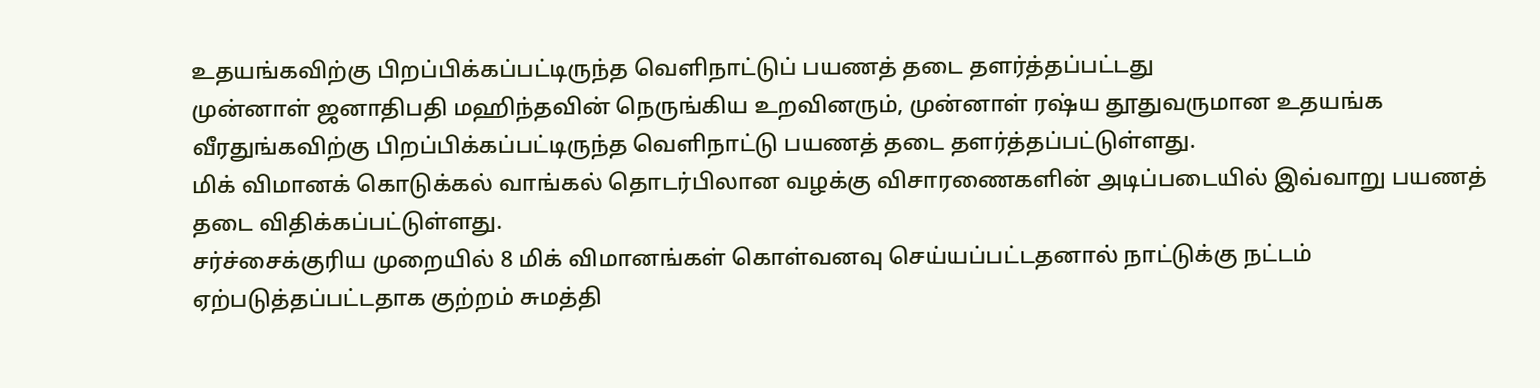உதயங்கவிற்கு பிறப்பிக்கப்பட்டிருந்த வெளிநாட்டுப் பயணத் தடை தளர்த்தப்பட்டது
முன்னாள் ஜனாதிபதி மஹிந்தவின் நெருங்கிய உறவினரும், முன்னாள் ரஷ்ய தூதுவருமான உதயங்க வீரதுங்கவிற்கு பிறப்பிக்கப்பட்டிருந்த வெளிநாட்டு பயணத் தடை தளர்த்தப்பட்டுள்ளது.
மிக் விமானக் கொடுக்கல் வாங்கல் தொடர்பிலான வழக்கு விசாரணைகளின் அடிப்படையில் இவ்வாறு பயணத் தடை விதிக்கப்பட்டுள்ளது.
சர்ச்சைக்குரிய முறையில் 8 மிக் விமானங்கள் கொள்வனவு செய்யப்பட்டதனால் நாட்டுக்கு நட்டம் ஏற்படுத்தப்பட்டதாக குற்றம் சுமத்தி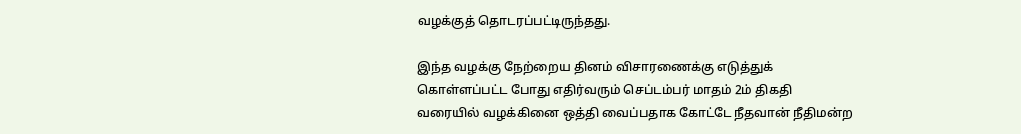வழக்குத் தொடரப்பட்டிருந்தது.

இந்த வழக்கு நேற்றைய தினம் விசாரணைக்கு எடுத்துக் கொள்ளப்பட்ட போது எதிர்வரும் செப்டம்பர் மாதம் 2ம் திகதி வரையில் வழக்கினை ஒத்தி வைப்பதாக கோட்டே நீதவான் நீதிமன்ற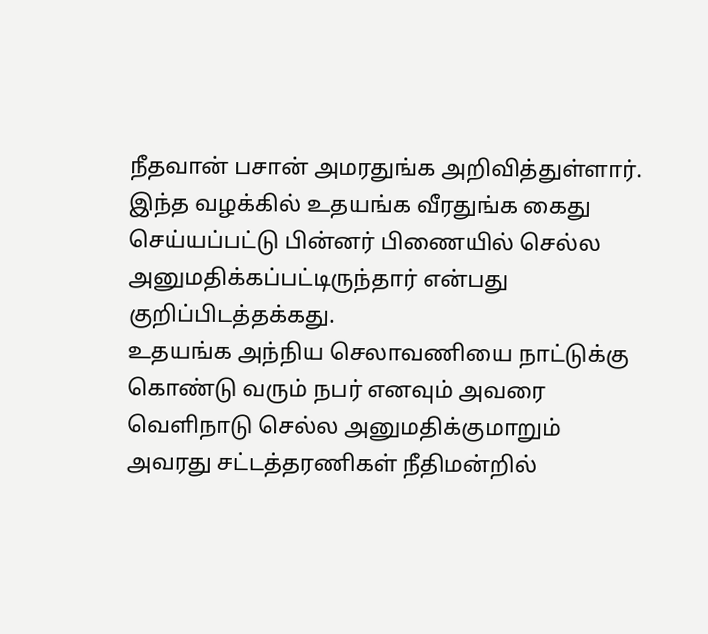நீதவான் பசான் அமரதுங்க அறிவித்துள்ளார்.
இந்த வழக்கில் உதயங்க வீரதுங்க கைது செய்யப்பட்டு பின்னர் பிணையில் செல்ல அனுமதிக்கப்பட்டிருந்தார் என்பது குறிப்பிடத்தக்கது.
உதயங்க அந்நிய செலாவணியை நாட்டுக்கு கொண்டு வரும் நபர் எனவும் அவரை வெளிநாடு செல்ல அனுமதிக்குமாறும் அவரது சட்டத்தரணிகள் நீதிமன்றில்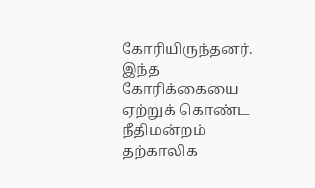கோரியிருந்தனர்.
இந்த கோரிக்கையை ஏற்றுக் கொண்ட நீதிமன்றம் தற்காலிக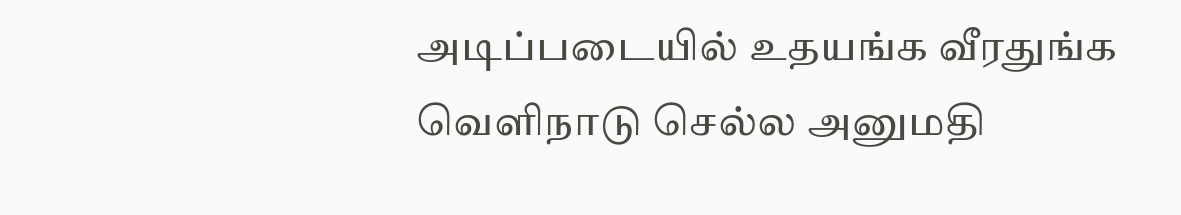அடிப்படையில் உதயங்க வீரதுங்க வெளிநாடு செல்ல அனுமதி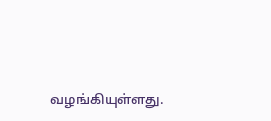வழங்கியுள்ளது.